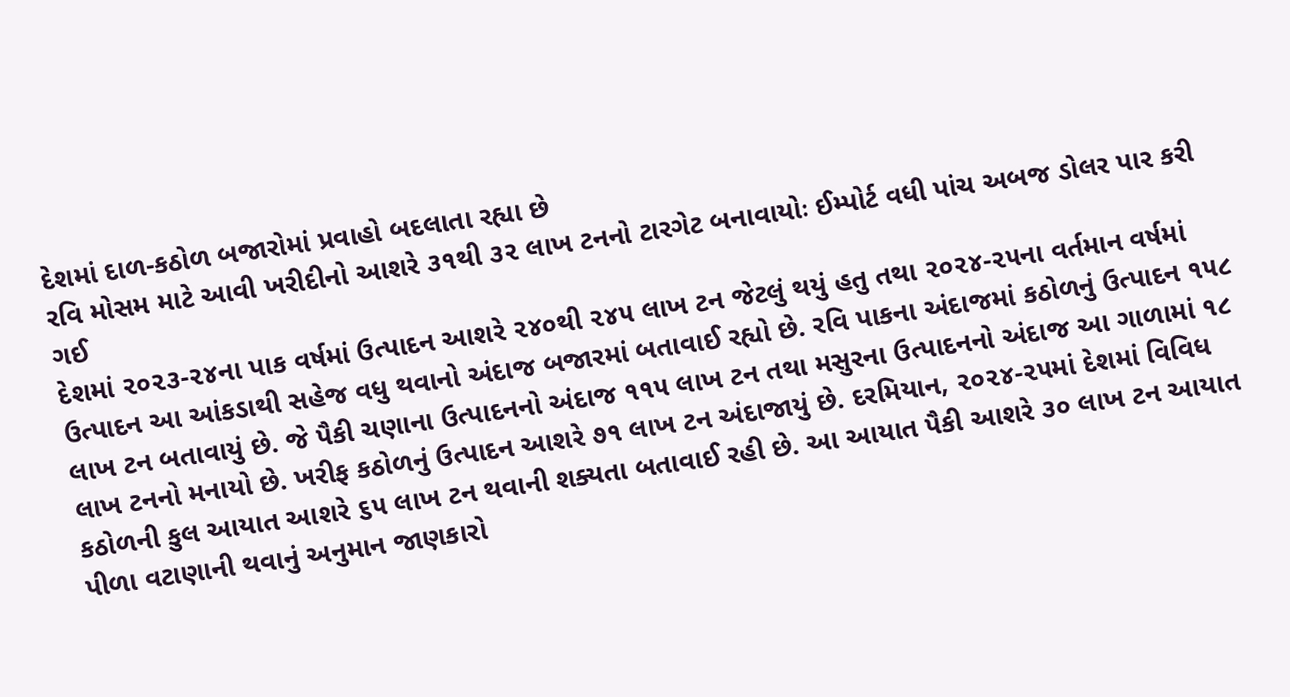દેશમાં દાળ-કઠોળ બજારોમાં પ્રવાહો બદલાતા રહ્યા છે
રવિ મોસમ માટે આવી ખરીદીનો આશરે ૩૧થી ૩૨ લાખ ટનનો ટારગેટ બનાવાયોઃ ઈમ્પોર્ટ વધી પાંચ અબજ ડોલર પાર કરી ગઈ
દેશમાં ૨૦૨૩-૨૪ના પાક વર્ષમાં ઉત્પાદન આશરે ૨૪૦થી ૨૪૫ લાખ ટન જેટલું થયું હતુ તથા ૨૦૨૪-૨૫ના વર્તમાન વર્ષમાં ઉત્પાદન આ આંકડાથી સહેજ વધુ થવાનો અંદાજ બજારમાં બતાવાઈ રહ્યો છે. રવિ પાકના અંદાજમાં કઠોળનું ઉત્પાદન ૧૫૮ લાખ ટન બતાવાયું છે. જે પૈકી ચણાના ઉત્પાદનનો અંદાજ ૧૧૫ લાખ ટન તથા મસુરના ઉત્પાદનનો અંદાજ આ ગાળામાં ૧૮ લાખ ટનનો મનાયો છે. ખરીફ કઠોળનું ઉત્પાદન આશરે ૭૧ લાખ ટન અંદાજાયું છે. દરમિયાન, ૨૦૨૪-૨૫માં દેશમાં વિવિધ કઠોળની કુલ આયાત આશરે ૬૫ લાખ ટન થવાની શક્યતા બતાવાઈ રહી છે. આ આયાત પૈકી આશરે ૩૦ લાખ ટન આયાત પીળા વટાણાની થવાનું અનુમાન જાણકારો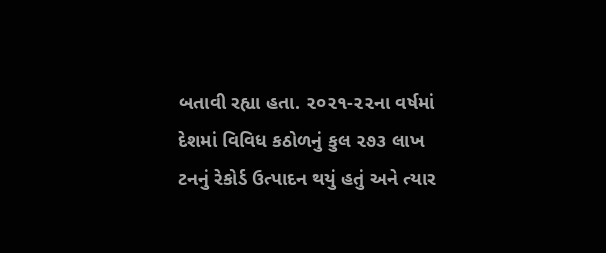બતાવી રહ્યા હતા. ૨૦૨૧-૨૨ના વર્ષમાં દેશમાં વિવિધ કઠોળનું કુલ ૨૭૩ લાખ ટનનું રેકોર્ડ ઉત્પાદન થયું હતું અને ત્યાર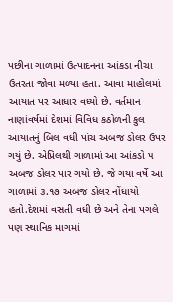પછીના ગાળામાં ઉત્પાદનના આંકડા નીચા ઉતરતા જોવા મળ્યા હતા. આવા માહોલમાં આયાત પર આધાર વધ્યો છે. વર્તમાન નાણાંવર્ષમાં દેશમાં વિવિધ કઠોળની કુલ આયાતનું બિલ વધી પાંચ અબજ ડોલર ઉપર ગયું છે. એપ્રિલથી ગાળામાં આ આંકડો ૫ અબજ ડોલર પાર ગયો છે. જે ગયા વર્ષે આ ગાળામાં ૩.૧૭ અબજ ડોલર નોંધાયો હતો.દેશમાં વસતી વધી છે અને તેના પગલે પણ સ્થાનિક માગમાં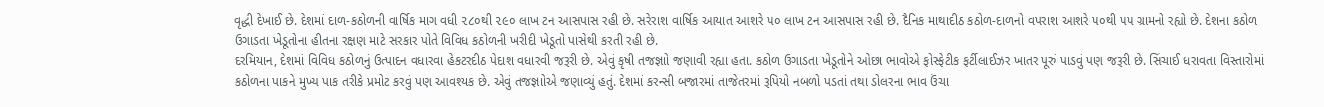વૃદ્ધી દેખાઈ છે. દેશમાં દાળ-કઠોળની વાર્ષિક માગ વધી ૨૮૦થી ૨૯૦ લાખ ટન આસપાસ રહી છે. સરેરાશ વાર્ષિક આયાત આશરે ૫૦ લાખ ટન આસપાસ રહી છે. દૈનિક માથાદીઠ કઠોળ-દાળનો વપરાશ આશરે ૫૦થી ૫૫ ગ્રામનો રહ્યો છે. દેશના કઠોળ ઉગાડતા ખેડૂતોના હીતના રક્ષણ માટે સરકાર પોતે વિવિધ કઠોળની ખરીદી ખેડૂતો પાસેથી કરતી રહી છે.
દરમિયાન, દેશમાં વિવિધ કઠોળનું ઉત્પાદન વધારવા હેકટરદીઠ પેદાશ વધારવી જરૂરી છે. એવું કૃષી તજજ્ઞાો જણાવી રહ્યા હતા. કઠોળ ઉગાડતા ખેડૂતોને ઓછા ભાવોએ ફોસ્ફેટીક ફર્ટીલાઈઝર ખાતર પૂરું પાડવું પણ જરૂરી છે. સિંચાઈ ધરાવતા વિસ્તારોમાં કઠોળના પાકને મુખ્ય પાક તરીકે પ્રમોટ કરવું પણ આવશ્યક છે. એવું તજજ્ઞાોએ જણાવ્યું હતું. દેશમાં કરન્સી બજારમાં તાજેતરમાં રૂપિયો નબળો પડતાં તથા ડોલરના ભાવ ઉંચા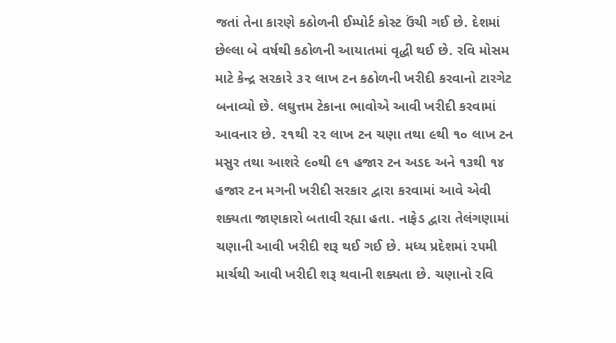જતાં તેના કારણે કઠોળની ઈમ્પોર્ટ કોસ્ટ ઉંચી ગઈ છે. દેશમાં છેલ્લા બે વર્ષથી કઠોળની આયાતમાં વૃદ્ધી થઈ છે. રવિ મોસમ માટે કેન્દ્ર સરકારે ૩૨ લાખ ટન કઠોળની ખરીદી કરવાનો ટારગેટ બનાવ્યો છે. લઘુત્તમ ટેકાના ભાવોએ આવી ખરીદી કરવામાં આવનાર છે. ૨૧થી ૨૨ લાખ ટન ચણા તથા ૯થી ૧૦ લાખ ટન મસુર તથા આશરે ૯૦થી ૯૧ હજાર ટન અડદ અને ૧૩થી ૧૪ હજાર ટન મગની ખરીદી સરકાર દ્વારા કરવામાં આવે એવી શક્યતા જાણકારો બતાવી રહ્યા હતા. નાફેડ દ્વારા તેલંગણામાં ચણાની આવી ખરીદી શરૂ થઈ ગઈ છે. મધ્ય પ્રદેશમાં ૨૫મી માર્ચથી આવી ખરીદી શરૂ થવાની શક્યતા છે. ચણાનો રવિ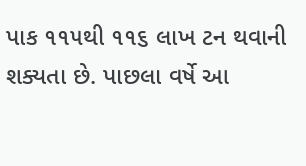પાક ૧૧૫થી ૧૧૬ લાખ ટન થવાની શક્યતા છે. પાછલા વર્ષે આ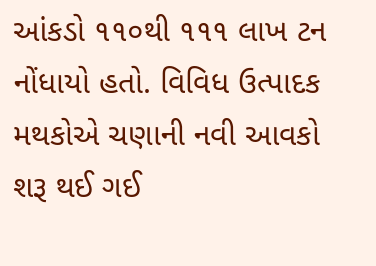આંકડો ૧૧૦થી ૧૧૧ લાખ ટન નોંધાયો હતો. વિવિધ ઉત્પાદક મથકોએ ચણાની નવી આવકો શરૂ થઈ ગઈ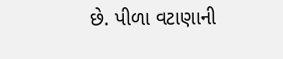છે. પીળા વટાણાની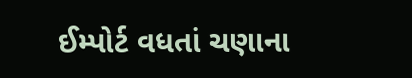ઈમ્પોર્ટ વધતાં ચણાના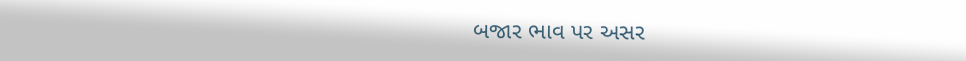બજાર ભાવ પર અસર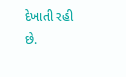દેખાતી રહી છે.